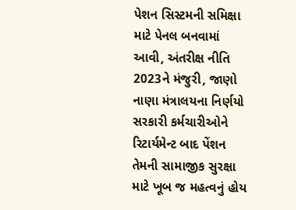પેશન સિસ્ટમની સમિક્ષા માટે પેનલ બનવામાં આવી, અંતરીક્ષ નીતિ 2023ને મંજુરી, જાણો નાણા મંત્રાલયના નિર્ણયો
સરકારી કર્મચારીઓને રિટાર્યમેન્ટ બાદ પેંશન તેમની સામાજીક સુરક્ષા માટે ખૂબ જ મહત્વનું હોય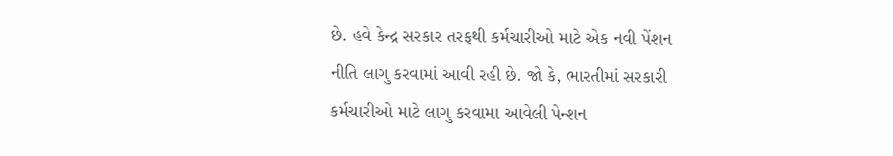છે. હવે કેન્દ્ર સરકાર તરફથી કર્મચારીઓ માટે એક નવી પેંશન નીતિ લાગુ કરવામાં આવી રહી છે. જો કે, ભારતીમાં સરકારી કર્મચારીઓ માટે લાગુ કરવામા આવેલી પેન્શન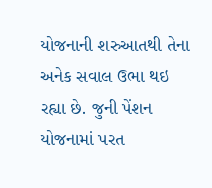યોજનાની શરુઆતથી તેના અનેક સવાલ ઉભા થઇ રહ્યા છે. જુની પેંશન યોજનામાં પરત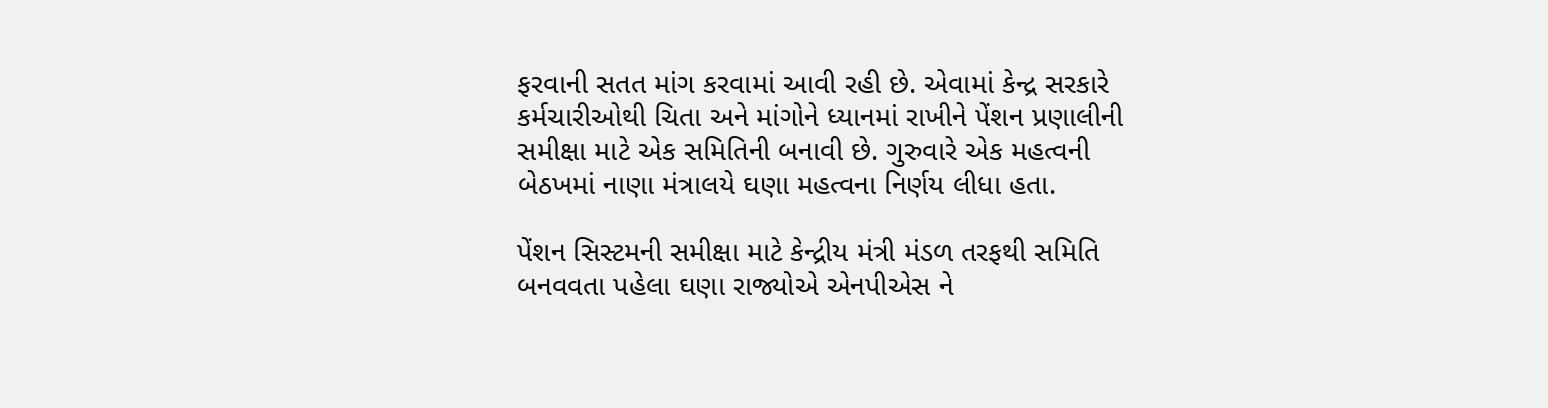ફરવાની સતત માંગ કરવામાં આવી રહી છે. એવામાં કેન્દ્ર સરકારે કર્મચારીઓથી ચિતા અને માંગોને ધ્યાનમાં રાખીને પેંશન પ્રણાલીની સમીક્ષા માટે એક સમિતિની બનાવી છે. ગુરુવારે એક મહત્વની બેઠખમાં નાણા મંત્રાલયે ઘણા મહત્વના નિર્ણય લીધા હતા.

પેંશન સિસ્ટમની સમીક્ષા માટે કેન્દ્રીય મંત્રી મંડળ તરફથી સમિતિ બનવવતા પહેલા ઘણા રાજ્યોએ એનપીએસ ને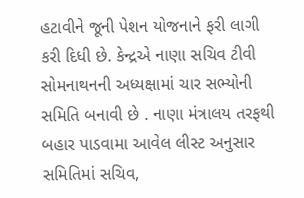હટાવીને જૂની પેશન યોજનાને ફરી લાગી કરી દિધી છે. કેન્દ્રએ નાણા સચિવ ટીવી સોમનાથનની અધ્યક્ષામાં ચાર સભ્યોની સમિતિ બનાવી છે . નાણા મંત્રાલય તરફથી બહાર પાડવામા આવેલ લીસ્ટ અનુસાર સમિતિમાં સચિવ,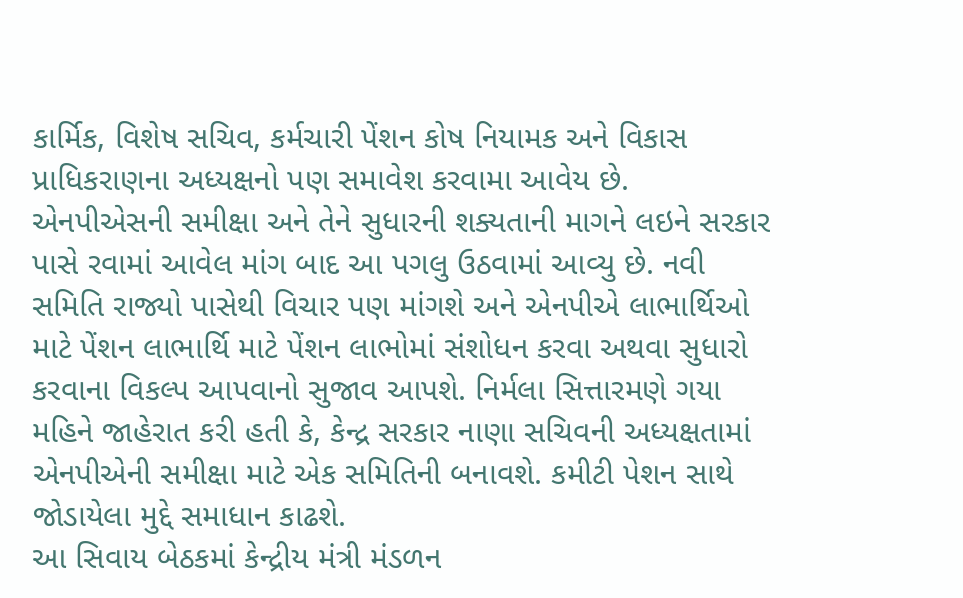કાર્મિક, વિશેષ સચિવ, કર્મચારી પેંશન કોષ નિયામક અને વિકાસ પ્રાધિકરાણના અધ્યક્ષનો પણ સમાવેશ કરવામા આવેય છે.
એનપીએસની સમીક્ષા અને તેને સુધારની શક્યતાની માગને લઇને સરકાર પાસે રવામાં આવેલ માંગ બાદ આ પગલુ ઉઠવામાં આવ્યુ છે. નવી સમિતિ રાજ્યો પાસેથી વિચાર પણ માંગશે અને એનપીએ લાભાર્થિઓ માટે પેંશન લાભાર્થિ માટે પેંશન લાભોમાં સંશોધન કરવા અથવા સુધારો કરવાના વિકલ્પ આપવાનો સુજાવ આપશે. નિર્મલા સિત્તારમણે ગયા મહિને જાહેરાત કરી હતી કે, કેન્દ્ર સરકાર નાણા સચિવની અધ્યક્ષતામાં એનપીએની સમીક્ષા માટે એક સમિતિની બનાવશે. કમીટી પેશન સાથે જોડાયેલા મુદ્દે સમાધાન કાઢશે.
આ સિવાય બેઠકમાં કેન્દ્રીય મંત્રી મંડળન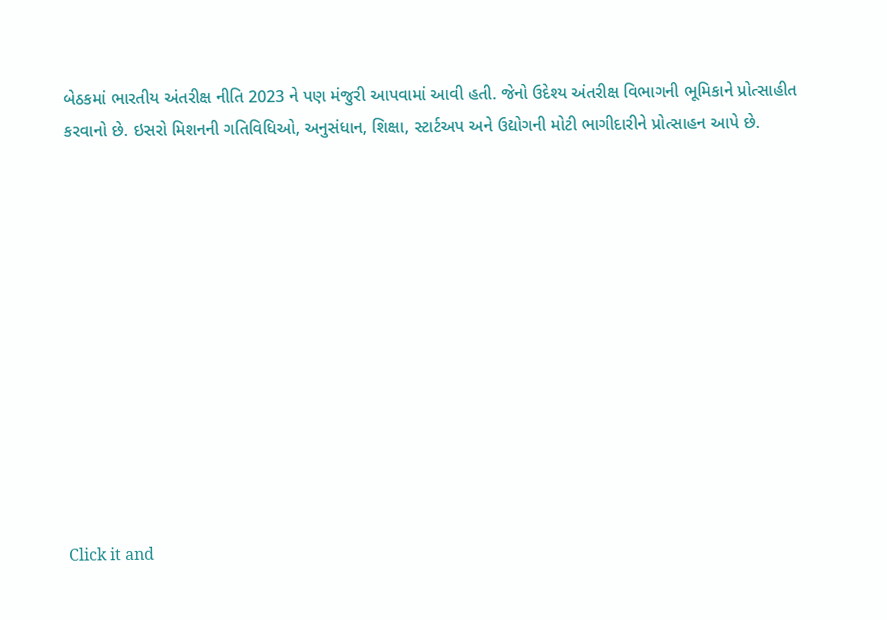બેઠકમાં ભારતીય અંતરીક્ષ નીતિ 2023 ને પણ મંજુરી આપવામાં આવી હતી. જેનો ઉદેશ્ય અંતરીક્ષ વિભાગની ભૂમિકાને પ્રોત્સાહીત કરવાનો છે. ઇસરો મિશનની ગતિવિધિઓ, અનુસંધાન, શિક્ષા, સ્ટાર્ટઅપ અને ઉદ્યોગની મોટી ભાગીદારીને પ્રોત્સાહન આપે છે.












Click it and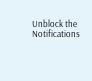Unblock the Notifications